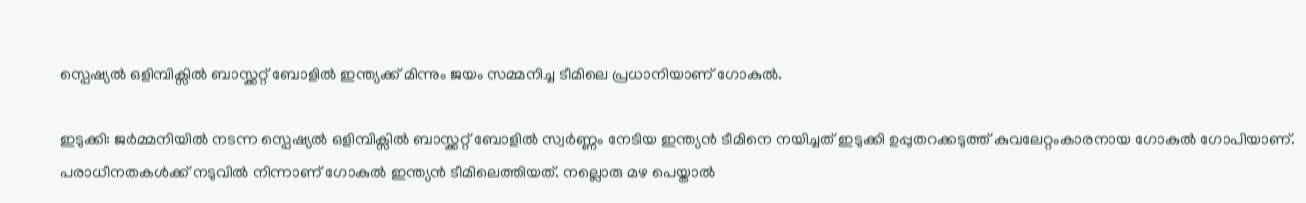സ്പെഷ്യൽ ഒളിമ്പിക്സിൽ ബാസ്ക്കറ്റ് ബോളിൽ ഇന്ത്യക്ക് മിന്നും ജയം സമ്മനിച്ച ടീമിലെ പ്രധാനിയാണ് ഗോകുൽ.

ഇടുക്കി: ജർമ്മനിയിൽ നടന്ന സ്പെഷ്യൽ ഒളിമ്പിക്സിൽ ബാസ്ക്കറ്റ് ബോളിൽ സ്വർണ്ണം നേടിയ ഇന്ത്യൻ ടീമിനെ നയിച്ചത് ഇടുക്കി ഉപ്പുതറക്കടുത്ത് കുവലേറ്റംകാരനായ ഗോകുൽ ഗോപിയാണ്. പരാധീനതകൾക്ക് നടുവിൽ നിന്നാണ് ഗോകുൽ ഇന്ത്യൻ ടീമിലെത്തിയത്. നല്ലൊരു മഴ പെയ്താൽ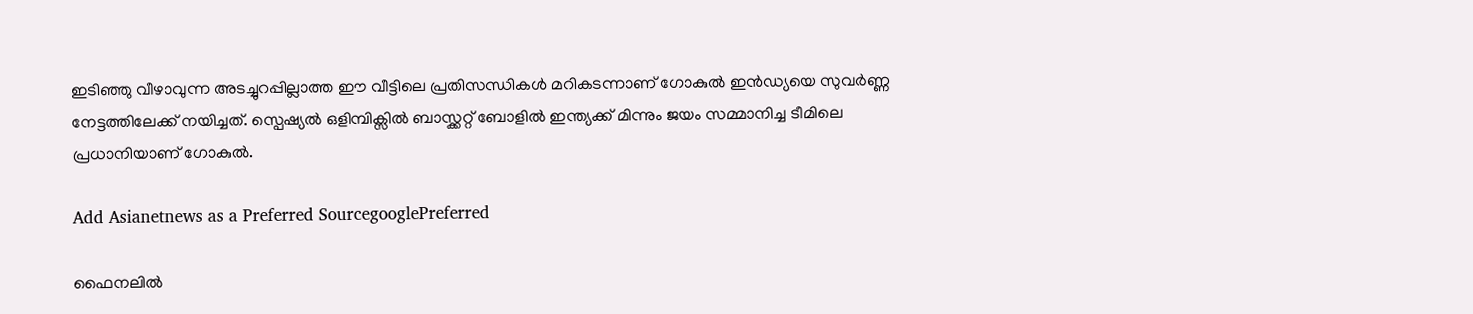ഇടിഞ്ഞു വീഴാവുന്ന അടച്ചുറപ്പില്ലാത്ത ഈ വീട്ടിലെ പ്രതിസന്ധികൾ മറികടന്നാണ് ഗോകുൽ ഇൻഡ്യയെ സുവർണ്ണ നേട്ടത്തിലേക്ക് നയിച്ചത്. സ്പെഷ്യൽ ഒളിമ്പിക്സിൽ ബാസ്ക്കറ്റ് ബോളിൽ ഇന്ത്യക്ക് മിന്നും ജയം സമ്മാനിച്ച ടീമിലെ പ്രധാനിയാണ് ഗോകുൽ.

Add Asianetnews as a Preferred SourcegooglePreferred

ഫൈനലിൽ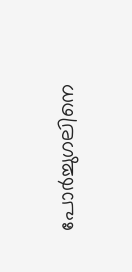പോർച്ചുഗലിനെ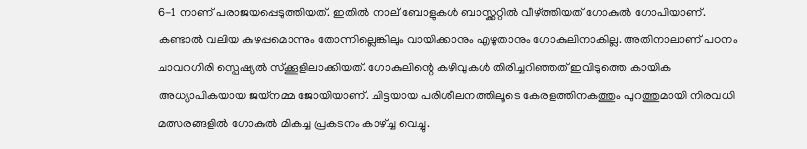6-1 നാണ് പരാജയപ്പെടുത്തിയത്. ഇതിൽ നാല് ബോളുകൾ ബാസ്ക്കറ്റിൽ വീഴ്ത്തിയത് ഗോകുൽ ഗോപിയാണ്. കണ്ടാൽ വലിയ കുഴപ്പമൊന്നും തോന്നില്ലെങ്കിലും വായിക്കാനും എഴുതാനും ഗോകുലിനാകില്ല. അതിനാലാണ് പഠനം ചാവറഗിരി സ്പെഷ്യൽ സ്ക്കൂളിലാക്കിയത്. ഗോകുലിന്റെ കഴിവുകൾ തിരിച്ചറിഞ്ഞത് ഇവിടുത്തെ കായിക അധ്യാപികയായ ജയ്നമ്മ ജോയിയാണ്. ചിട്ടയായ പരിശീലനത്തിലൂടെ കേരളത്തിനകത്തും പുറത്തുമായി നിരവധി മത്സരങ്ങളിൽ ഗോകുൽ മികച്ച പ്രകടനം കാഴ്ച്ച വെച്ചു.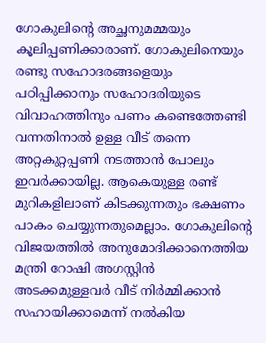ഗോകുലിന്റെ അച്ഛനുമമ്മയും കൂലിപ്പണിക്കാരാണ്. ഗോകുലിനെയും രണ്ടു സഹോദരങ്ങളെയും പഠിപ്പിക്കാനും സഹോദരിയുടെ വിവാഹത്തിനും പണം കണ്ടെത്തേണ്ടി വന്നതിനാൽ ഉള്ള വീട് തന്നെ അറ്റകുറ്റപ്പണി നടത്താൻ പോലും ഇവർക്കായില്ല. ആകെയുള്ള രണ്ട് മുറികളിലാണ് കിടക്കുന്നതും ഭക്ഷണം പാകം ചെയ്യുന്നതുമെല്ലാം. ഗോകുലിന്റെ വിജയത്തിൽ അനുമോദിക്കാനെത്തിയ മന്ത്രി റോഷി അഗസ്റ്റിൻ അടക്കമുള്ളവർ വീട് നിർമ്മിക്കാൻ സഹായിക്കാമെന്ന് നൽകിയ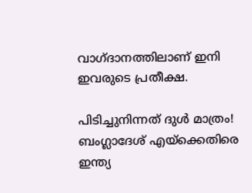വാഗ്ദാനത്തിലാണ് ഇനി ഇവരുടെ പ്രതീക്ഷ.

പിടിച്ചുനിന്നത് ദുള്‍ മാത്രം! ബംഗ്ലാദേശ് എയ്‌ക്കെതിരെ ഇന്ത്യ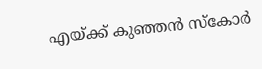എയ്ക്ക് കുഞ്ഞന്‍ സ്‌കോര്‍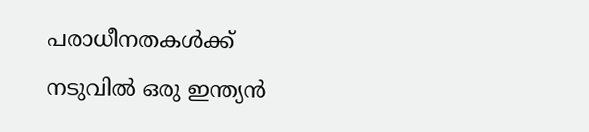പരാധീനതകൾക്ക് നടുവിൽ ഒരു ഇന്ത്യൻ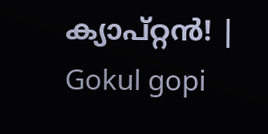ക്യാപ്റ്റൻ! | Gokul gopi